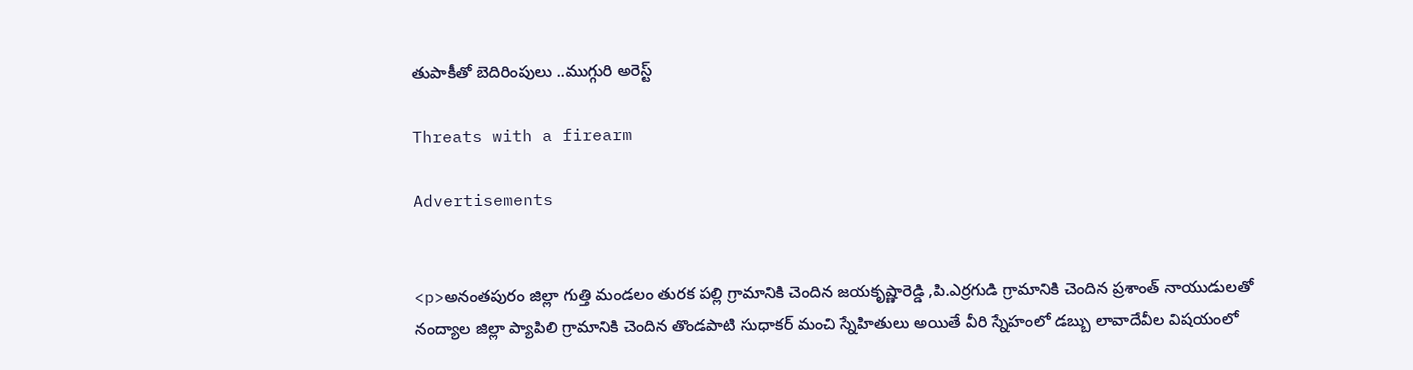తుపాకీతో బెదిరింపులు ..ముగ్గురి అరెస్ట్

Threats with a firearm

Advertisements


<p>అనంతపురం జిల్లా గుత్తి మండలం తురక పల్లి గ్రామానికి చెందిన జయకృష్ణారెడ్డి ,పి.ఎర్రగుడి గ్రామానికి చెందిన ప్రశాంత్ నాయుడులతో నంద్యాల జిల్లా ప్యాపిలి గ్రామానికి చెందిన తొండపాటి సుధాకర్ మంచి స్నేహితులు అయితే వీరి స్నేహంలో డబ్బు లావాదేవీల విషయంలో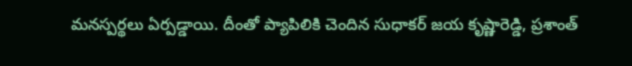మనస్పర్థలు ఏర్పడ్డాయి. దీంతో ప్యాపిలికి చెందిన సుధాకర్ జయ కృష్ణారెడ్డి, ప్రశాంత్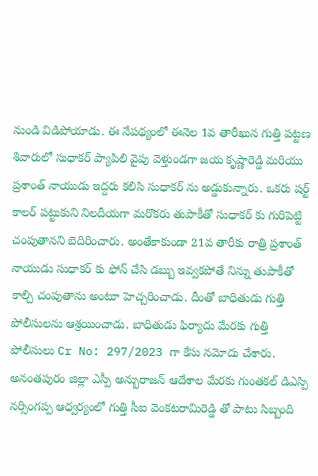నుండి విడిపోయాడు. ఈ నేపథ్యంలో ఈనెల 1వ తారీఖున గుత్తి పట్టణ శివారులో సుధాకర్ ప్యాపిలి వైపు వెళ్తుండగా జయ కృష్ణారెడ్డి మరియు ప్రశాంత్ నాయుడు ఇద్దరు కలిసి సుధాకర్ ను అడ్డుకున్నారు. ఒకరు షర్ట్ కాలర్ పట్టుకుని నిలదీయగా మరొకరు తుపాకీతో సుధాకర్ కు గురిపెట్టి చంపుతానని బెదిరించారు. అంతేకాకుండా 21వ తారీకు రాత్రి ప్రశాంత్ నాయుడు సుధాకర్ కు ఫోన్ చేసి డబ్బు ఇవ్వకపోతే నిన్ను తుపాకీతో కాల్చి చంపుతాను అంటూ హెచ్చరించాడు. దీంతో బాధితుడు గుత్తి పోలీసులను ఆశ్రయించాడు. బాధితుడు ఫిర్యాదు మేరకు గుత్తి పోలీసులు Cr No: 297/2023 గా కేసు నమోదు చేశారు. అనంతపురం జిల్లా ఎస్పీ అన్బురాజన్ ఆదేశాల మేరకు గుంతకల్ డిఎస్పి నర్సింగప్ప ఆధ్వర్యంలో గుత్తి సీఐ వెంకటరామిరెడ్డి తో పాటు సిబ్బంది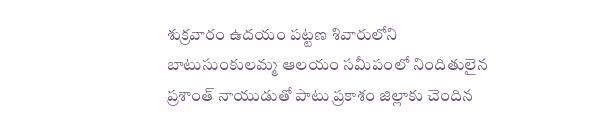శుక్రవారం ఉదయం పట్టణ శివారులోని బాటుసుంకులమ్మ ఆలయం సమీపంలో నిందితులైన ప్రశాంత్ నాయుడుతో పాటు ప్రకాశం జిల్లాకు చెందిన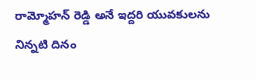రామ్మోహన్ రెడ్డి అనే ఇద్దరి యువకులను నిన్నటి దినం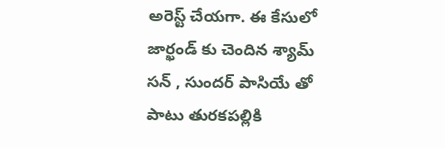అరెస్ట్ చేయగా. ఈ కేసులో జార్ఖండ్ కు చెందిన శ్యామ్ సన్ , సుందర్ పాసియే తో పాటు తురకపల్లికి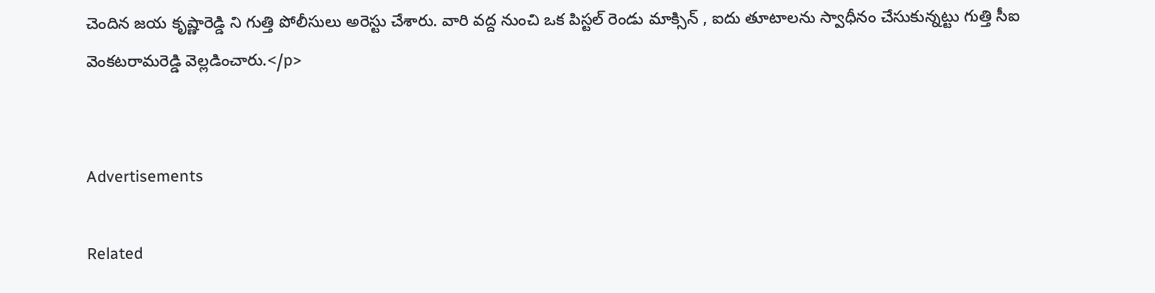చెందిన జయ కృష్ణారెడ్డి ని గుత్తి పోలీసులు అరెస్టు చేశారు. వారి వద్ద నుంచి ఒక పిస్టల్ రెండు మాక్సిన్ , ఐదు తూటాలను స్వాధీనం చేసుకున్నట్టు గుత్తి సీఐ వెంకటరామరెడ్డి వెల్లడించారు.</p>


Advertisements

Related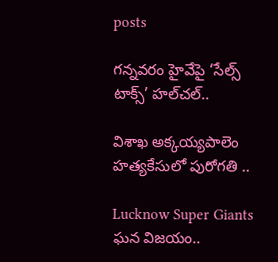posts

గన్నవరం హైవేపై ‘సేల్స్ టాక్స్’ హల్‌చల్..

విశాఖ అక్కయ్యపాలెం హత్యకేసులో పురోగతి ..

Lucknow Super Giants ఘన విజయం..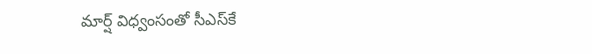మార్ష్ విధ్వంసంతో సీఎస్‌కే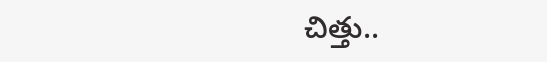చిత్తు..